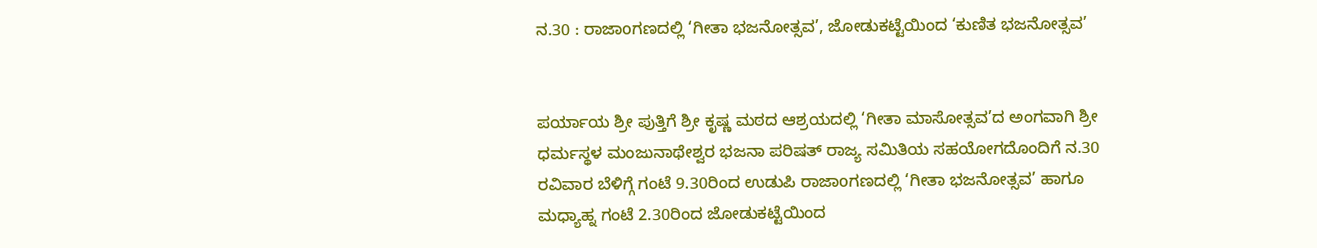ನ.30 : ರಾಜಾoಗಣದಲ್ಲಿ ‘ಗೀತಾ ಭಜನೋತ್ಸವ’, ಜೋಡುಕಟ್ಟೆಯಿಂದ ‘ಕುಣಿತ ಭಜನೋತ್ಸವ’


ಪರ್ಯಾಯ ಶ್ರೀ ಪುತ್ತಿಗೆ ಶ್ರೀ ಕೃಷ್ಣ ಮಠದ ಆಶ್ರಯದಲ್ಲಿ ‘ಗೀತಾ ಮಾಸೋತ್ಸವ’ದ ಅಂಗವಾಗಿ ಶ್ರೀ ಧರ್ಮಸ್ಥಳ ಮಂಜುನಾಥೇಶ್ವರ ಭಜನಾ ಪರಿಷತ್ ರಾಜ್ಯ ಸಮಿತಿಯ ಸಹಯೋಗದೊಂದಿಗೆ ನ.30 ರವಿವಾರ ಬೆಳಿಗ್ಗೆ ಗಂಟೆ 9.30ರಿಂದ ಉಡುಪಿ ರಾಜಾoಗಣದಲ್ಲಿ ‘ಗೀತಾ ಭಜನೋತ್ಸವ’ ಹಾಗೂ ಮಧ್ಯಾಹ್ನ ಗಂಟೆ 2.30ರಿಂದ ಜೋಡುಕಟ್ಟೆಯಿಂದ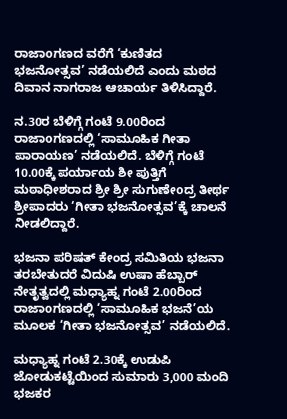ರಾಜಾoಗಣದ ವರೆಗೆ ‘ಕುಣಿತದ ಭಜನೋತ್ಸವ’ ನಡೆಯಲಿದೆ ಎಂದು ಮಠದ ದಿವಾನ ನಾಗರಾಜ ಆಚಾರ್ಯ ತಿಳಿಸಿದ್ದಾರೆ.

ನ.30ರ ಬೆಳಿಗ್ಗೆ ಗಂಟೆ 9.00ರಿಂದ ರಾಜಾoಗಣದಲ್ಲಿ ‘ಸಾಮೂಹಿಕ ಗೀತಾ ಪಾರಾಯಣ’ ನಡೆಯಲಿದೆ. ಬೆಳಿಗ್ಗೆ ಗಂಟೆ 10.00ಕ್ಕೆ ಪರ್ಯಾಯ ಶೀ ಪುತ್ತಿಗೆ ಮಠಾಧೀಶರಾದ ಶ್ರೀ ಶ್ರೀ ಸುಗುಣೇoದ್ರ ತೀರ್ಥ ಶ್ರೀಪಾದರು ‘ಗೀತಾ ಭಜನೋತ್ಸವ’ಕ್ಕೆ ಚಾಲನೆ ನೀಡಲಿದ್ದಾರೆ.

ಭಜನಾ ಪರಿಷತ್ ಕೇಂದ್ರ ಸಮಿತಿಯ ಭಜನಾ ತರಬೇತುದರೆ ವಿದುಷಿ ಉಷಾ ಹೆಬ್ಬಾರ್ ನೇತೃತ್ವದಲ್ಲಿ ಮಧ್ಯಾಹ್ನ ಗಂಟೆ 2.00ರಿಂದ ರಾಜಾoಗಣದಲ್ಲಿ ‘ಸಾಮೂಹಿಕ ಭಜನೆ’ಯ ಮೂಲಕ ‘ಗೀತಾ ಭಜನೋತ್ಸವ’ ನಡೆಯಲಿದೆ.

ಮಧ್ಯಾಹ್ನ ಗಂಟೆ 2.30ಕ್ಕೆ ಉಡುಪಿ ಜೋಡುಕಟ್ಟೆಯಿಂದ ಸುಮಾರು 3,000 ಮಂದಿ ಭಜಕರ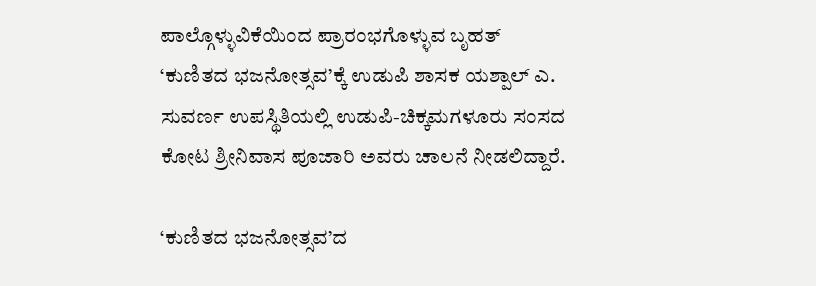ಪಾಲ್ಗೊಳ್ಳುವಿಕೆಯಿಂದ ಪ್ರಾರಂಭಗೊಳ್ಳುವ ಬೃಹತ್ ‘ಕುಣಿತದ ಭಜನೋತ್ಸವ’ಕ್ಕೆ ಉಡುಪಿ ಶಾಸಕ ಯಶ್ಪಾಲ್ ಎ. ಸುವರ್ಣ ಉಪಸ್ಥಿತಿಯಲ್ಲಿ ಉಡುಪಿ-ಚಿಕ್ಕಮಗಳೂರು ಸಂಸದ ಕೋಟ ಶ್ರೀನಿವಾಸ ಪೂಜಾರಿ ಅವರು ಚಾಲನೆ ನೀಡಲಿದ್ದಾರೆ.

‘ಕುಣಿತದ ಭಜನೋತ್ಸವ’ದ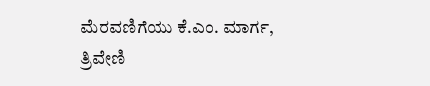ಮೆರವಣಿಗೆಯು ಕೆ.ಎಂ. ಮಾರ್ಗ, ತ್ರಿವೇಣಿ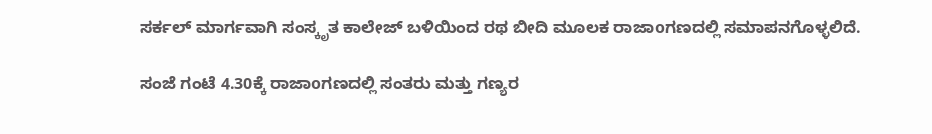ಸರ್ಕಲ್ ಮಾರ್ಗವಾಗಿ ಸಂಸ್ಕೃತ ಕಾಲೇಜ್ ಬಳಿಯಿಂದ ರಥ ಬೀದಿ ಮೂಲಕ ರಾಜಾoಗಣದಲ್ಲಿ ಸಮಾಪನಗೊಳ್ಳಲಿದೆ.

ಸಂಜೆ ಗಂಟೆ 4.30ಕ್ಕೆ ರಾಜಾoಗಣದಲ್ಲಿ ಸಂತರು ಮತ್ತು ಗಣ್ಯರ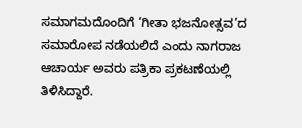ಸಮಾಗಮದೊಂದಿಗೆ ‘ಗೀತಾ ಭಜನೋತ್ಸವ’ದ ಸಮಾರೋಪ ನಡೆಯಲಿದೆ ಎಂದು ನಾಗರಾಜ ಆಚಾರ್ಯ ಅವರು ಪತ್ರಿಕಾ ಪ್ರಕಟಣೆಯಲ್ಲಿ ತಿಳಿಸಿದ್ದಾರೆ.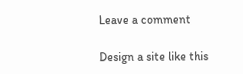Leave a comment

Design a site like this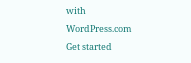with WordPress.com
Get started